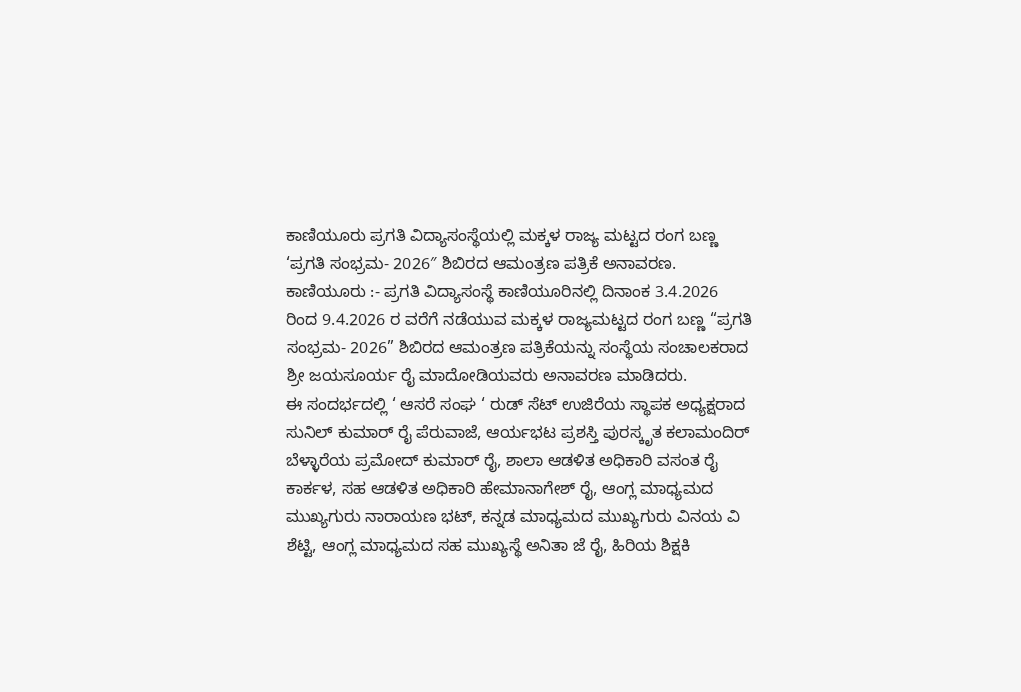ಕಾಣಿಯೂರು ಪ್ರಗತಿ ವಿದ್ಯಾಸಂಸ್ಥೆಯಲ್ಲಿ ಮಕ್ಕಳ ರಾಜ್ಯ ಮಟ್ಟದ ರಂಗ ಬಣ್ಣ ‘ಪ್ರಗತಿ ಸಂಭ್ರಮ- 2026″ ಶಿಬಿರದ ಆಮಂತ್ರಣ ಪತ್ರಿಕೆ ಅನಾವರಣ.
ಕಾಣಿಯೂರು :- ಪ್ರಗತಿ ವಿದ್ಯಾಸಂಸ್ಥೆ ಕಾಣಿಯೂರಿನಲ್ಲಿ ದಿನಾಂಕ 3.4.2026 ರಿಂದ 9.4.2026 ರ ವರೆಗೆ ನಡೆಯುವ ಮಕ್ಕಳ ರಾಜ್ಯಮಟ್ಟದ ರಂಗ ಬಣ್ಣ “ಪ್ರಗತಿ ಸಂಭ್ರಮ- 2026” ಶಿಬಿರದ ಆಮಂತ್ರಣ ಪತ್ರಿಕೆಯನ್ನು ಸಂಸ್ಥೆಯ ಸಂಚಾಲಕರಾದ ಶ್ರೀ ಜಯಸೂರ್ಯ ರೈ ಮಾದೋಡಿಯವರು ಅನಾವರಣ ಮಾಡಿದರು.
ಈ ಸಂದರ್ಭದಲ್ಲಿ ‘ ಆಸರೆ ಸಂಘ ‘ ರುಡ್ ಸೆಟ್ ಉಜಿರೆಯ ಸ್ಥಾಪಕ ಅಧ್ಯಕ್ಷರಾದ ಸುನಿಲ್ ಕುಮಾರ್ ರೈ ಪೆರುವಾಜೆ, ಆರ್ಯಭಟ ಪ್ರಶಸ್ತಿ ಪುರಸ್ಕೃತ ಕಲಾಮಂದಿರ್ ಬೆಳ್ಳಾರೆಯ ಪ್ರಮೋದ್ ಕುಮಾರ್ ರೈ, ಶಾಲಾ ಆಡಳಿತ ಅಧಿಕಾರಿ ವಸಂತ ರೈ ಕಾರ್ಕಳ, ಸಹ ಆಡಳಿತ ಅಧಿಕಾರಿ ಹೇಮಾನಾಗೇಶ್ ರೈ, ಆಂಗ್ಲ ಮಾಧ್ಯಮದ ಮುಖ್ಯಗುರು ನಾರಾಯಣ ಭಟ್, ಕನ್ನಡ ಮಾಧ್ಯಮದ ಮುಖ್ಯಗುರು ವಿನಯ ವಿ ಶೆಟ್ಟಿ, ಆಂಗ್ಲ ಮಾಧ್ಯಮದ ಸಹ ಮುಖ್ಯಸ್ಥೆ ಅನಿತಾ ಜೆ ರೈ, ಹಿರಿಯ ಶಿಕ್ಷಕಿ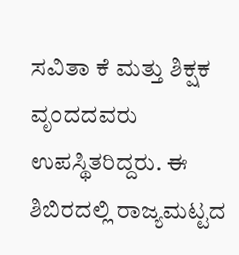ಸವಿತಾ ಕೆ ಮತ್ತು ಶಿಕ್ಷಕ ವೃಂದದವರು ಉಪಸ್ಥಿತರಿದ್ದರು. ಈ ಶಿಬಿರದಲ್ಲಿ ರಾಜ್ಯಮಟ್ಟದ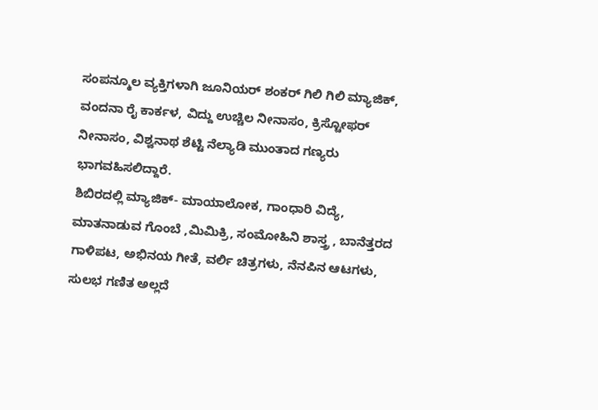ಸಂಪನ್ಮೂಲ ವ್ಯಕ್ತಿಗಳಾಗಿ ಜೂನಿಯರ್ ಶಂಕರ್ ಗಿಲಿ ಗಿಲಿ ಮ್ಯಾಜಿಕ್, ವಂದನಾ ರೈ ಕಾರ್ಕಳ, ವಿದ್ದು ಉಚ್ಚಿಲ ನೀನಾಸಂ, ಕ್ರಿಸ್ಟೋಫರ್ ನೀನಾಸಂ, ವಿಶ್ವನಾಥ ಶೆಟ್ಟಿ ನೆಲ್ಯಾಡಿ ಮುಂತಾದ ಗಣ್ಯರು ಭಾಗವಹಿಸಲಿದ್ದಾರೆ.
ಶಿಬಿರದಲ್ಲಿ ಮ್ಯಾಜಿಕ್- ಮಾಯಾಲೋಕ, ಗಾಂಧಾರಿ ವಿದ್ಯೆ, ಮಾತನಾಡುವ ಗೊಂಬೆ ,ಮಿಮಿಕ್ರಿ, ಸಂಮೋಹಿನಿ ಶಾಸ್ತ್ರ , ಬಾನೆತ್ತರದ ಗಾಳಿಪಟ, ಅಭಿನಯ ಗೀತೆ, ವರ್ಲಿ ಚಿತ್ರಗಳು, ನೆನಪಿನ ಆಟಗಳು, ಸುಲಭ ಗಣಿತ ಅಲ್ಲದೆ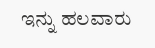ಇನ್ನು ಹಲವಾರು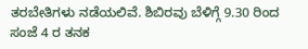ತರಬೇತಿಗಳು ನಡೆಯಲಿವೆ. ಶಿಬಿರವು ಬೆಳಿಗ್ಗೆ 9.30 ರಿಂದ ಸಂಜೆ 4 ರ ತನಕ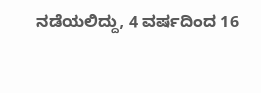ನಡೆಯಲಿದ್ದು, 4 ವರ್ಷದಿಂದ 16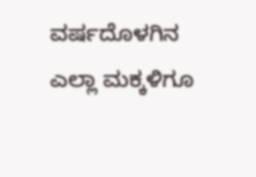ವರ್ಷದೊಳಗಿನ ಎಲ್ಲಾ ಮಕ್ಕಳಿಗೂ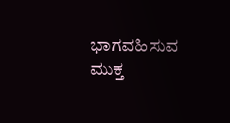ಭಾಗವಹಿಸುವ ಮುಕ್ತ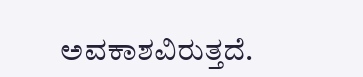ಅವಕಾಶವಿರುತ್ತದೆ.